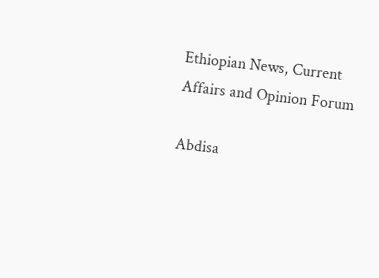Ethiopian News, Current Affairs and Opinion Forum

Abdisa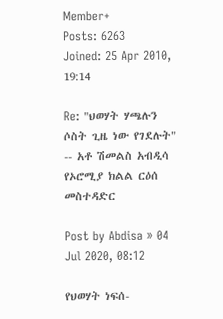Member+
Posts: 6263
Joined: 25 Apr 2010, 19:14

Re: "ህወሃት ሃጫሉን ሶስት ጊዜ ነው የገደሉት" -- አቶ ሽመልስ አብዲሳ የኦሮሚያ ክልል ርዕሰ መስተዳድር

Post by Abdisa » 04 Jul 2020, 08:12

የህወሃት ነፍሰ-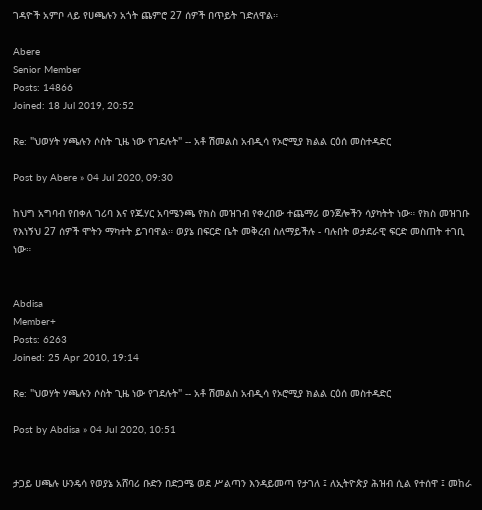ገዳዮች አምቦ ላይ የሀጫሉን አጎት ጨምሮ 27 ሰዎች በጥይት ገድለዋል።

Abere
Senior Member
Posts: 14866
Joined: 18 Jul 2019, 20:52

Re: "ህወሃት ሃጫሉን ሶስት ጊዜ ነው የገደሉት" -- አቶ ሽመልስ አብዲሳ የኦሮሚያ ክልል ርዕሰ መስተዳድር

Post by Abere » 04 Jul 2020, 09:30

ከህግ አግባብ የበቀለ ገሪባ እና የጁሃር አባሜንጫ የክስ መዝገብ የቀረበው ተጨማሪ ወንጀሎችን ሳያካትት ነው። የክስ መዝገቡ የእነኝህ 27 ሰዎች ሞትን ማካተት ይገባዋል። ወያኔ በፍርድ ቤት መቅረብ ስለማይችሉ - ባሉበት ወታደራዊ ፍርድ መስጠት ተገቢ ነው።


Abdisa
Member+
Posts: 6263
Joined: 25 Apr 2010, 19:14

Re: "ህወሃት ሃጫሉን ሶስት ጊዜ ነው የገደሉት" -- አቶ ሽመልስ አብዲሳ የኦሮሚያ ክልል ርዕሰ መስተዳድር

Post by Abdisa » 04 Jul 2020, 10:51


ታጋይ ሀጫሉ ሁንዴሳ የወያኔ አሸባሪ ቡድን በድጋሜ ወደ ሥልጣን እንዳይመጣ የታገለ ፤ ለኢትዮጵያ ሕዝብ ሲል የተሰዋ ፤ መከራ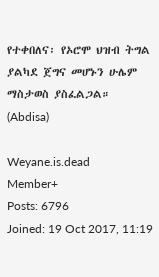የተቀበለና፡ የኦሮሞ ህዝብ ትግል ያልካደ ጀግና መሆኑን ሁሌም ማስታወስ ያስፈልጋል።
(Abdisa)

Weyane.is.dead
Member+
Posts: 6796
Joined: 19 Oct 2017, 11:19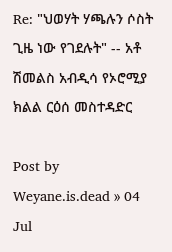Re: "ህወሃት ሃጫሉን ሶስት ጊዜ ነው የገደሉት" -- አቶ ሽመልስ አብዲሳ የኦሮሚያ ክልል ርዕሰ መስተዳድር

Post by Weyane.is.dead » 04 Jul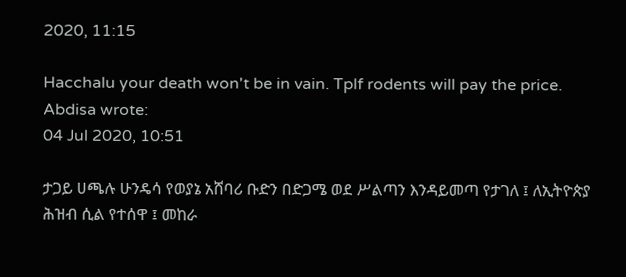2020, 11:15

Hacchalu your death won't be in vain. Tplf rodents will pay the price.
Abdisa wrote:
04 Jul 2020, 10:51

ታጋይ ሀጫሉ ሁንዴሳ የወያኔ አሸባሪ ቡድን በድጋሜ ወደ ሥልጣን እንዳይመጣ የታገለ ፤ ለኢትዮጵያ ሕዝብ ሲል የተሰዋ ፤ መከራ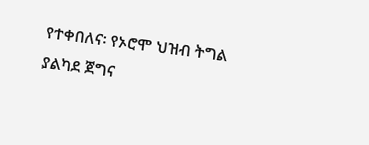የተቀበለና፡ የኦሮሞ ህዝብ ትግል ያልካደ ጀግና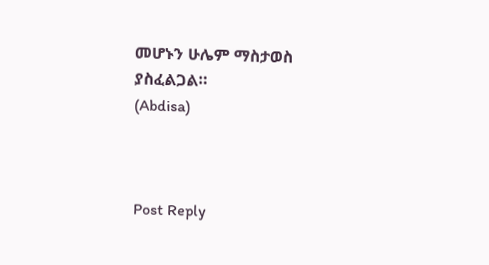መሆኑን ሁሌም ማስታወስ ያስፈልጋል።
(Abdisa)



Post Reply